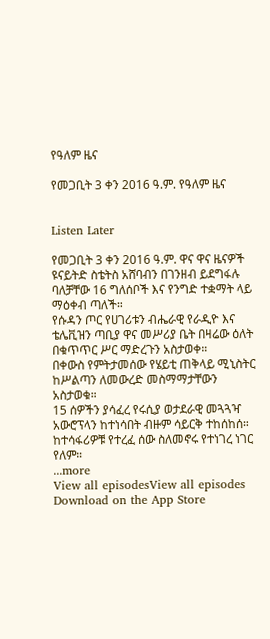የዓለም ዜና

የመጋቢት 3 ቀን 2016 ዓ.ም. የዓለም ዜና


Listen Later

የመጋቢት 3 ቀን 2016 ዓ.ም. ዋና ዋና ዜናዎች
ዩናይትድ ስቴትስ አሸባብን በገንዘብ ይደግፋሉ ባለቻቸው 16 ግለሰቦች እና የንግድ ተቋማት ላይ ማዕቀብ ጣለች።
የሱዳን ጦር የሀገሪቱን ብሔራዊ የራዲዮ እና ቴሌቪዝን ጣቢያ ዋና መሥሪያ ቤት በዛሬው ዕለት በቁጥጥር ሥር ማድረጉን አስታወቀ።
በቀውስ የምትታመሰው የሄይቲ ጠቅላይ ሚኒስትር ከሥልጣን ለመውረድ መስማማታቸውን አስታወቁ።
15 ሰዎችን ያሳፈረ የሩሲያ ወታደራዊ መጓጓዣ አውሮፕላን ከተነሳበት ብዙም ሳይርቅ ተከሰከሰ። ከተሳፋሪዎቹ የተረፈ ሰው ስለመኖሩ የተነገረ ነገር የለም።
...more
View all episodesView all episodes
Download on the App Store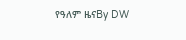የዓለም ዜናBy DW